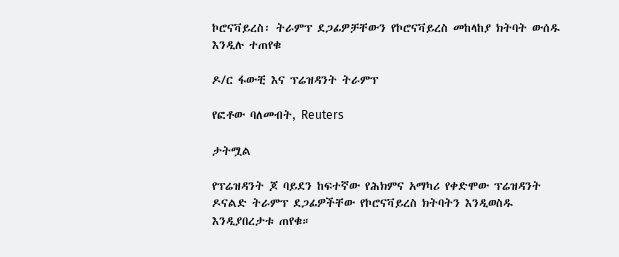ኮሮናቫይረስ፡ ትራምፕ ደጋፊዎቻቸውን የኮሮናቫይረስ መከላከያ ክትባት ውሰዱ እንዲሉ ተጠየቁ

ዶ/ር ፋውቺ እና ፕሬዝዳንት ትራምፕ

የፎቶው ባለመብት, Reuters

ታትሟል

የፕሬዝዳንት ጆ ባይደን ከፍተኛው የሕክምና አማካሪ የቀድሞው ፕሬዝዳንት ዶናልድ ትራምፕ ደጋፊዎችቸው የኮሮናቫይረስ ክትባትን እንዲወስዱ እንዲያበረታቱ ጠየቁ።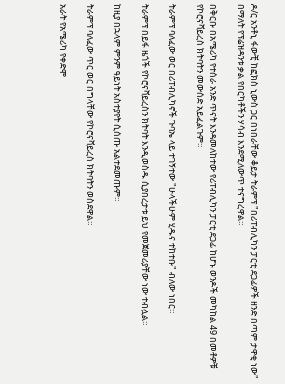ዶ/ር አንቶኒ ፋውቺ ከፎክስ ኒውስ ጋር በነበራቸው ቆይታ ትራምፕ "በሪፐብሊካን ፓርቲ ደጋፊዎች ዘንድ በጣም ታዋቂ ነው" በማለት የፕሬዝዳንቱ ቃል የበርካቶችን ሃሳብ እንደሚለውጥ ተናግረዋል።

በቅርቡ በአሜሪካ የተሰራ አንድ ጥናት እንዳመለከተው የሪፐብሊካን ፓርቲ ደጋፊ ከሆኑ ወንዶች መካከል 49 በመቶዎቹ የኮሮናቫይረስ ክትባትን መውሰድ አይፈልጉም።

ትራምፕ ባለፈው ወር በሪፐብሊካኖች ጉባኤ ላይ ተገኝተው "ሁላችሁም ሂዱና ተከተቡ" ብለው ነበር።

ትራምፕ በይፋ ዜጎች የኮሮናቫይረስን ክትባት እንዲወስዱ ሲያበረታቱ ይህ የመጀመሪያቸው ነው ተብሏል።

ከዚያ በኋላም ምንም ዓይነት አስተያየት ሲሰጡ አልተደመጡም።

ትራምፕ ባለፈው ጥር ወር በግላቸው የኮሮናቫይረስ ክትባትን ወስደዋል።

አራት የአሜሪካ የቀድሞ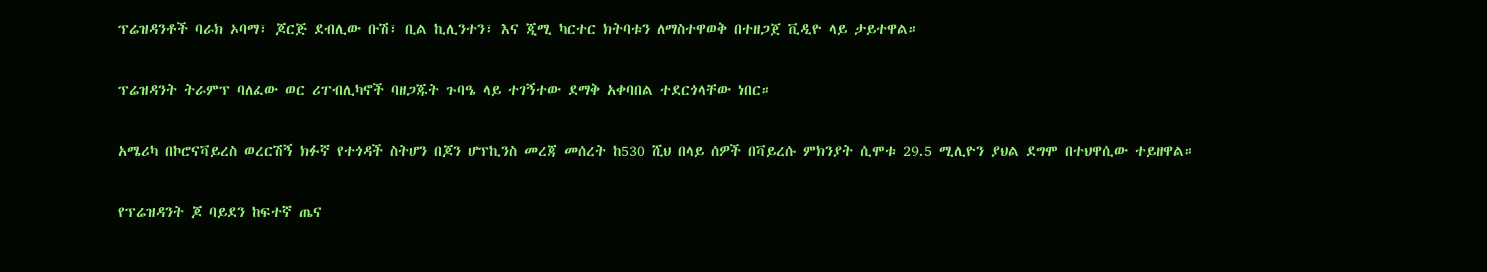ፕሬዝዳንቶች ባራክ ኦባማ፣ ጆርጅ ደብሊው ቡሽ፣ ቢል ኪሊንተን፣ እና ጂሚ ካርተር ክትባቱን ለማስተዋወቅ በተዘጋጀ ቪዲዮ ላይ ታይተዋል።

ፕሬዝዳንት ትራምፕ ባለፈው ወር ሪፐብሊካኖች ባዘጋጁት ጉባዔ ላይ ተገኝተው ደማቅ አቀባበል ተደርጎላቸው ነበር።

አሜሪካ በኮሮናቫይረስ ወረርሽኝ ክፉኛ የተጎዳች ስትሆን በጆን ሆፕኪንስ መረጃ መሰረት ከ530 ሺህ በላይ ሰዎች በቫይረሱ ምክንያት ሲሞቱ 29.5 ሚሊዮን ያህል ደግሞ በተህዋሲው ተይዘዋል።

የፕሬዝዳንት ጆ ባይደን ከፍተኛ ጤና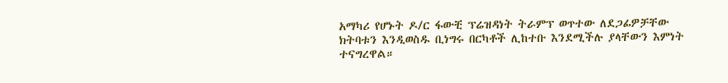አማካሪ የሆኑት ዶ/ር ፋውቺ ፕሬዝዳነት ትራምፕ ወጥተው ለደጋፊዎቻቸው ክትባቱን እንዲወስዱ ቢነግሩ በርካቶች ሊከተቡ እንደሚችሉ ያላቸውን እምነት ተናግረዋል።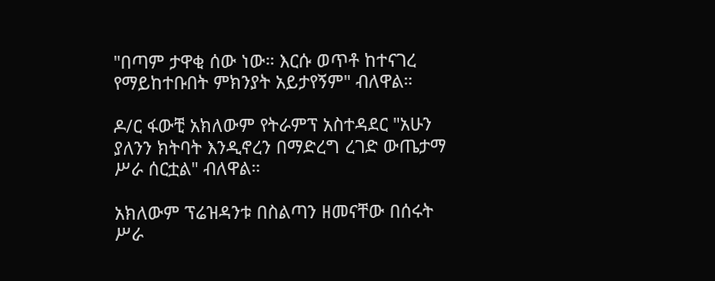"በጣም ታዋቂ ሰው ነው። እርሱ ወጥቶ ከተናገረ የማይከተቡበት ምክንያት አይታየኝም" ብለዋል።

ዶ/ር ፋውቺ አክለውም የትራምፕ አስተዳደር "አሁን ያለንን ክትባት እንዲኖረን በማድረግ ረገድ ውጤታማ ሥራ ሰርቷል" ብለዋል።

አክለውም ፕሬዝዳንቱ በስልጣን ዘመናቸው በሰሩት ሥራ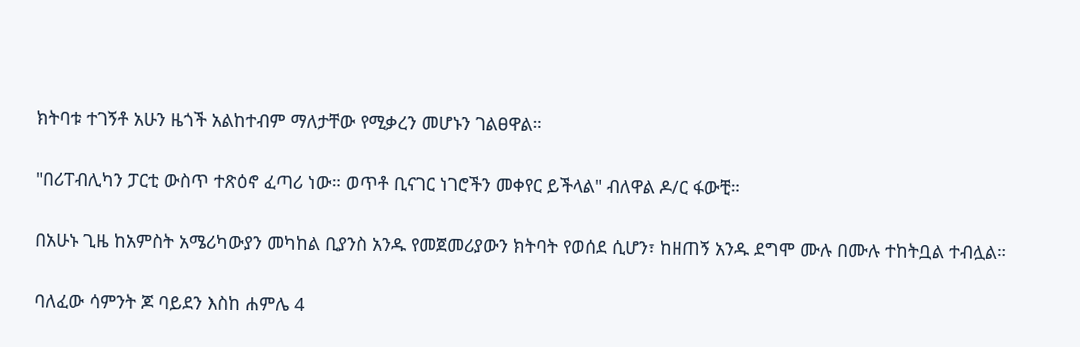ክትባቱ ተገኝቶ አሁን ዜጎች አልከተብም ማለታቸው የሚቃረን መሆኑን ገልፀዋል።

"በሪፐብሊካን ፓርቲ ውስጥ ተጽዕኖ ፈጣሪ ነው። ወጥቶ ቢናገር ነገሮችን መቀየር ይችላል" ብለዋል ዶ/ር ፋውቺ።

በአሁኑ ጊዜ ከአምስት አሜሪካውያን መካከል ቢያንስ አንዱ የመጀመሪያውን ክትባት የወሰደ ሲሆን፣ ከዘጠኝ አንዱ ደግሞ ሙሉ በሙሉ ተከትቧል ተብሏል።

ባለፈው ሳምንት ጆ ባይደን እስከ ሐምሌ 4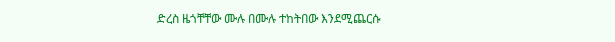ድረስ ዜጎቸቸው ሙሉ በሙሉ ተከትበው እንደሚጨርሱ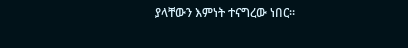ያላቸውን እምነት ተናግረው ነበር።